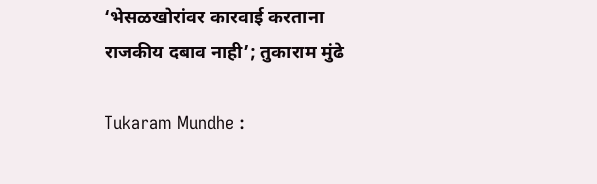‘भेसळखोरांवर कारवाई करताना राजकीय दबाव नाही’; तुकाराम मुंढे

Tukaram Mundhe :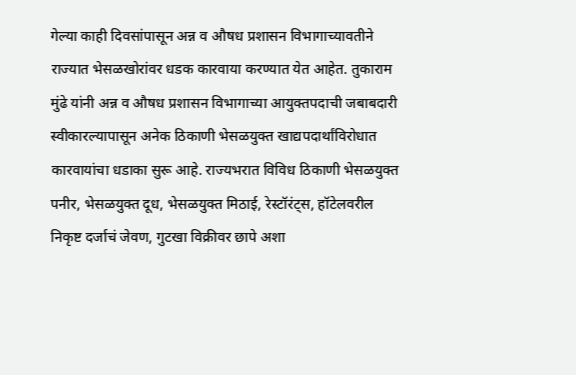गेल्या काही दिवसांपासून अन्न व औषध प्रशासन विभागाच्यावतीने राज्यात भेसळखोरांवर धडक कारवाया करण्यात येत आहेत. तुकाराम मुंढे यांनी अन्न व औषध प्रशासन विभागाच्या आयुक्तपदाची जबाबदारी स्वीकारल्यापासून अनेक ठिकाणी भेसळयुक्त खाद्यपदार्थांविरोधात कारवायांचा धडाका सुरू आहे. राज्यभरात विविध ठिकाणी भेसळयुक्त पनीर, भेसळयुक्त दूध, भेसळयुक्त मिठाई, रेस्टॉरंट्स, हॉटेलवरील निकृष्ट दर्जाचं जेवण, गुटखा विक्रीवर छापे अशा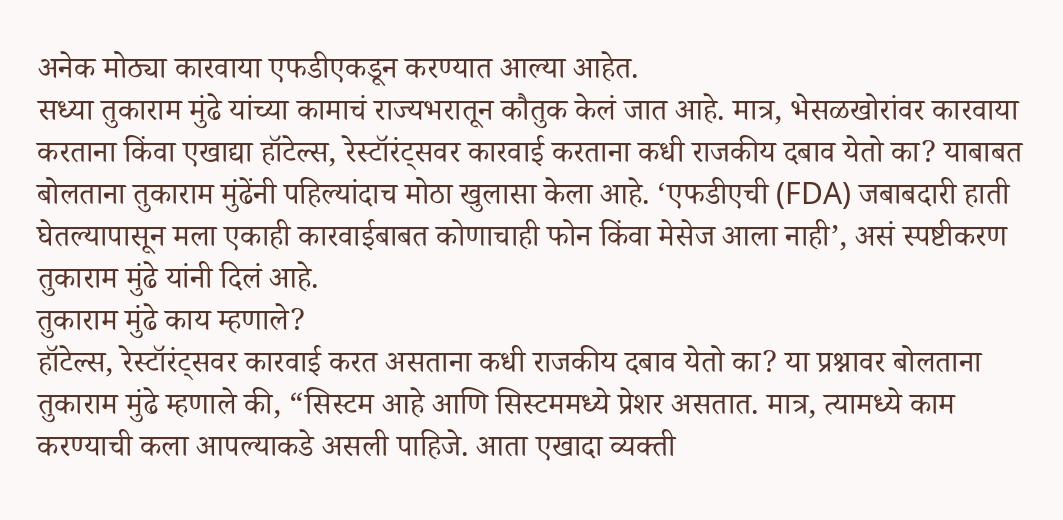अनेक मोठ्या कारवाया एफडीएकडून करण्यात आल्या आहेत.
सध्या तुकाराम मुंढे यांच्या कामाचं राज्यभरातून कौतुक केलं जात आहे. मात्र, भेसळखोरांवर कारवाया करताना किंवा एखाद्या हॉटेल्स, रेस्टॉरंट्सवर कारवाई करताना कधी राजकीय दबाव येतो का? याबाबत बोलताना तुकाराम मुंढेंनी पहिल्यांदाच मोठा खुलासा केला आहे. ‘एफडीएची (FDA) जबाबदारी हाती घेतल्यापासून मला एकाही कारवाईबाबत कोणाचाही फोन किंवा मेसेज आला नाही’, असं स्पष्टीकरण तुकाराम मुंढे यांनी दिलं आहे.
तुकाराम मुंढे काय म्हणाले?
हॉटेल्स, रेस्टॉरंट्सवर कारवाई करत असताना कधी राजकीय दबाव येतो का? या प्रश्नावर बोलताना तुकाराम मुंढे म्हणाले की, “सिस्टम आहे आणि सिस्टममध्ये प्रेशर असतात. मात्र, त्यामध्ये काम करण्याची कला आपल्याकडे असली पाहिजे. आता एखादा व्यक्ती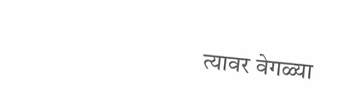त्यावर वेगळ्या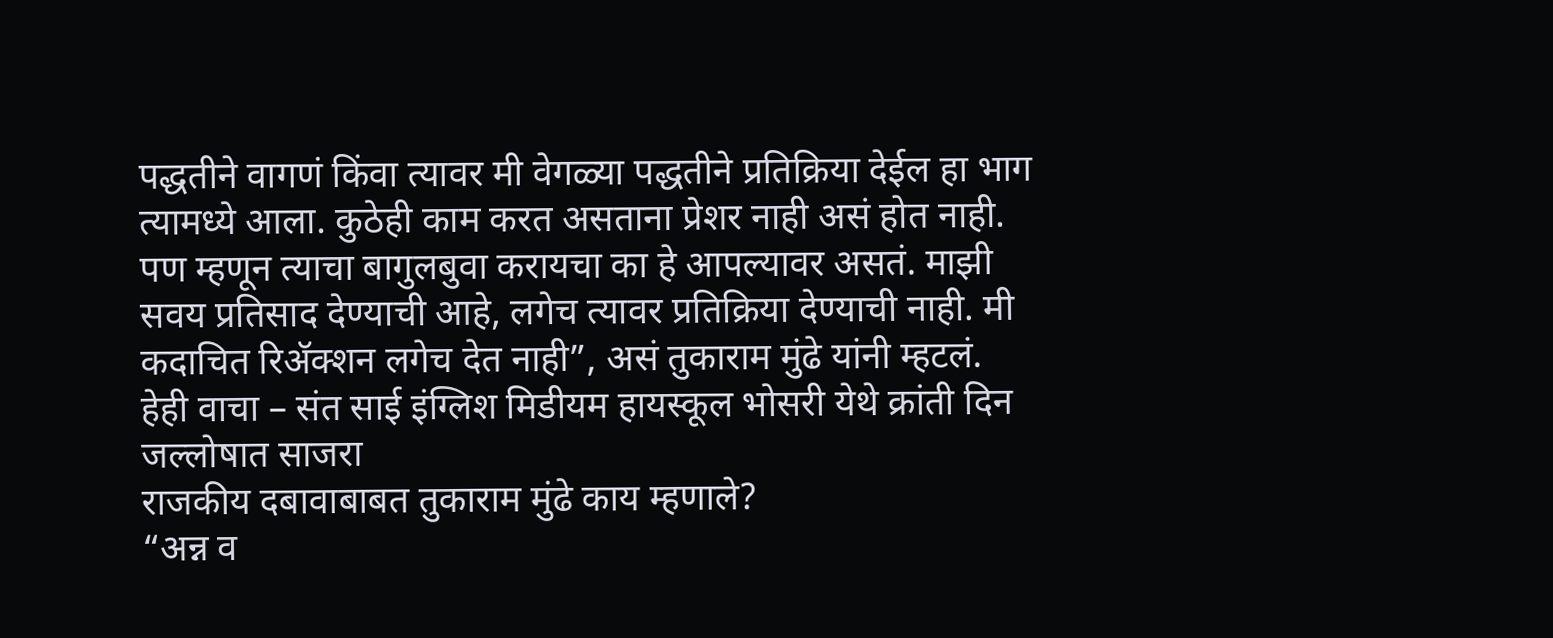पद्धतीने वागणं किंवा त्यावर मी वेगळ्या पद्धतीने प्रतिक्रिया देईल हा भाग त्यामध्ये आला. कुठेही काम करत असताना प्रेशर नाही असं होत नाही. पण म्हणून त्याचा बागुलबुवा करायचा का हे आपल्यावर असतं. माझी सवय प्रतिसाद देण्याची आहे, लगेच त्यावर प्रतिक्रिया देण्याची नाही. मी कदाचित रिॲक्शन लगेच देत नाही”, असं तुकाराम मुंढे यांनी म्हटलं.
हेही वाचा – संत साई इंग्लिश मिडीयम हायस्कूल भोसरी येथे क्रांती दिन जल्लोषात साजरा
राजकीय दबावाबाबत तुकाराम मुंढे काय म्हणाले?
“अन्न व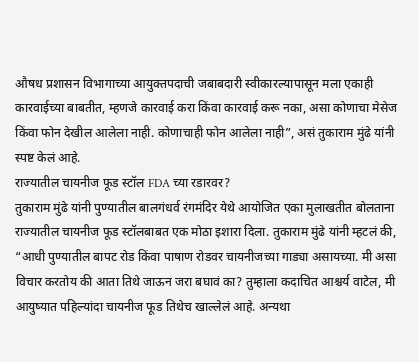औषध प्रशासन विभागाच्या आयुक्तपदाची जबाबदारी स्वीकारल्यापासून मला एकाही कारवाईच्या बाबतीत, म्हणजे कारवाई करा किंवा कारवाई करू नका, असा कोणाचा मेसेज किंवा फोन देखील आलेला नाही. कोणाचाही फोन आलेला नाही”, असं तुकाराम मुंढे यांनी स्पष्ट केलं आहे.
राज्यातील चायनीज फूड स्टॉल FDA च्या रडारवर?
तुकाराम मुंढे यांनी पुण्यातील बालगंधर्व रंगमंदिर येथे आयोजित एका मुलाखतीत बोलताना राज्यातील चायनीज फूड स्टॉलबाबत एक मोठा इशारा दिला. तुकाराम मुंढे यांनी म्हटलं की, “आधी पुण्यातील बापट रोड किंवा पाषाण रोडवर चायनीजच्या गाड्या असायच्या. मी असा विचार करतोय की आता तिथे जाऊन जरा बघावं का? तुम्हाला कदाचित आश्चर्य वाटेल, मी आयुष्यात पहिल्यांदा चायनीज फूड तिथेच खाल्लेलं आहे. अन्यथा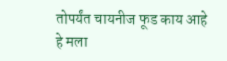तोपर्यंत चायनीज फूड काय आहे हे मला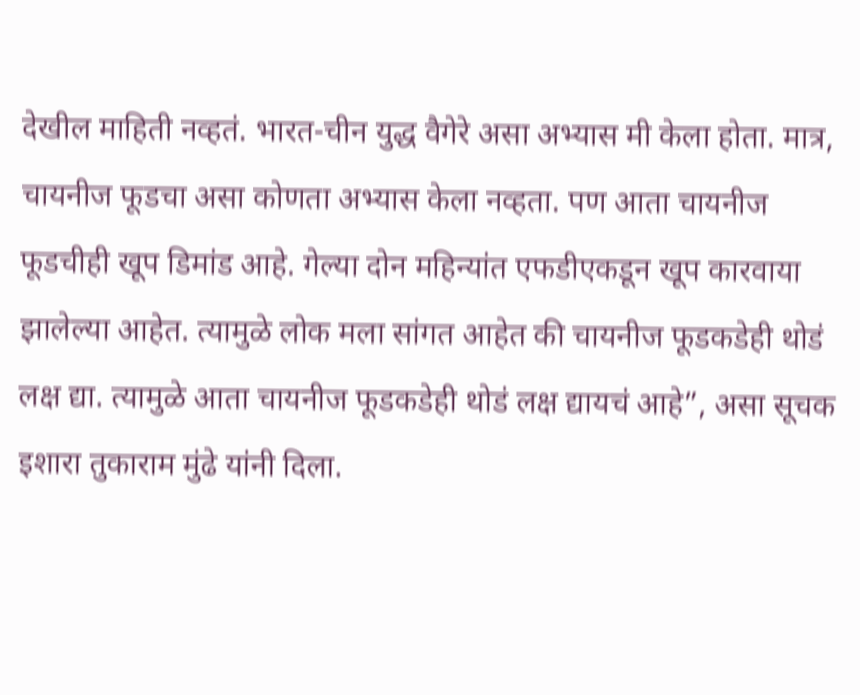देखील माहिती नव्हतं. भारत-चीन युद्ध वैगेरे असा अभ्यास मी केला होता. मात्र, चायनीज फूडचा असा कोणता अभ्यास केला नव्हता. पण आता चायनीज फूडचीही खूप डिमांड आहे. गेल्या दोन महिन्यांत एफडीएकडून खूप कारवाया झालेल्या आहेत. त्यामुळे लोक मला सांगत आहेत की चायनीज फूडकडेही थोडं लक्ष द्या. त्यामुळे आता चायनीज फूडकडेही थोडं लक्ष द्यायचं आहे”, असा सूचक इशारा तुकाराम मुंढे यांनी दिला.